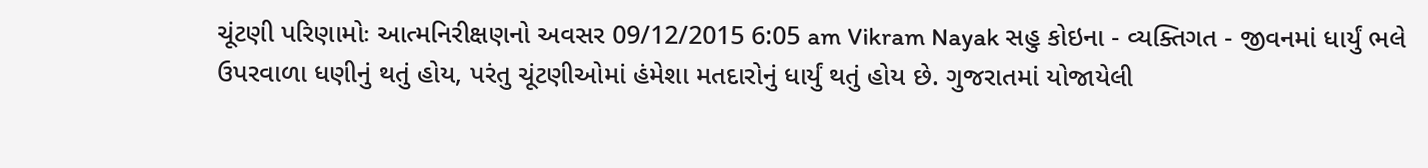ચૂંટણી પરિણામોઃ આત્મનિરીક્ષણનો અવસર 09/12/2015 6:05 am Vikram Nayak સહુ કોઇના - વ્યક્તિગત - જીવનમાં ધાર્યું ભલે ઉપરવાળા ધણીનું થતું હોય, પરંતુ ચૂંટણીઓમાં હંમેશા મતદારોનું ધાર્યું થતું હોય છે. ગુજરાતમાં યોજાયેલી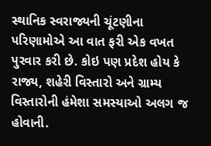સ્થાનિક સ્વરાજ્યની ચૂંટણીના પરિણામોએ આ વાત ફરી એક વખત પુરવાર કરી છે. કોઇ પણ પ્રદેશ હોય કે રાજ્ય, શહેરી વિસ્તારો અને ગ્રામ્ય વિસ્તારોની હંમેશા સમસ્યાઓ અલગ જ હોવાની.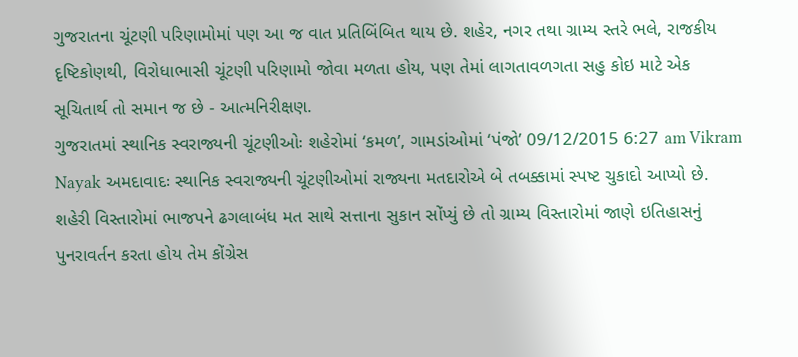ગુજરાતના ચૂંટણી પરિણામોમાં પણ આ જ વાત પ્રતિબિંબિત થાય છે. શહેર, નગર તથા ગ્રામ્ય સ્તરે ભલે, રાજકીય દૃષ્ટિકોણથી, વિરોધાભાસી ચૂંટણી પરિણામો જોવા મળતા હોય, પણ તેમાં લાગતાવળગતા સહુ કોઇ માટે એક સૂચિતાર્થ તો સમાન જ છે - આત્મનિરીક્ષણ.
ગુજરાતમાં સ્થાનિક સ્વરાજ્યની ચૂંટણીઓઃ શહેરોમાં ‘કમળ’, ગામડાંઓમાં ‘પંજો’ 09/12/2015 6:27 am Vikram Nayak અમદાવાદઃ સ્થાનિક સ્વરાજ્યની ચૂંટણીઓમાં રાજ્યના મતદારોએ બે તબક્કામાં સ્પષ્ટ ચુકાદો આપ્યો છે. શહેરી વિસ્તારોમાં ભાજપને ઢગલાબંધ મત સાથે સત્તાના સુકાન સોંપ્યું છે તો ગ્રામ્ય વિસ્તારોમાં જાણે ઇતિહાસનું પુનરાવર્તન કરતા હોય તેમ કોંગ્રેસ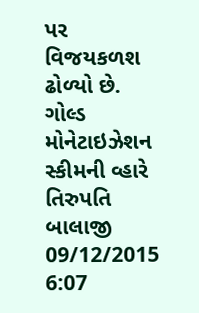પર વિજયકળશ ઢોળ્યો છે.
ગોલ્ડ મોનેટાઇઝેશન સ્કીમની વ્હારે તિરુપતિ બાલાજી 09/12/2015 6:07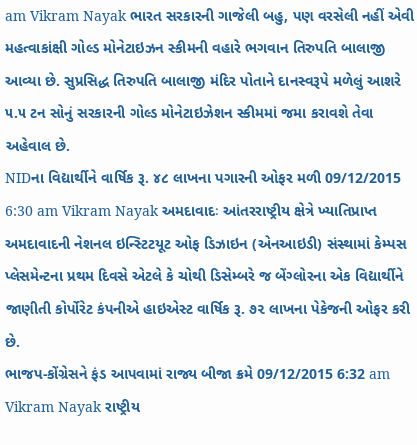am Vikram Nayak ભારત સરકારની ગાજેલી બહુ, પણ વરસેલી નહીં એવી મહત્વાકાંક્ષી ગોલ્ડ મોનેટાઇઝન સ્કીમની વહારે ભગવાન તિરુપતિ બાલાજી આવ્યા છે. સુપ્રસિદ્ધ તિરુપતિ બાલાજી મંદિર પોતાને દાનસ્વરૂપે મળેલું આશરે ૫.૫ ટન સોનું સરકારની ગોલ્ડ મોનેટાઇઝેશન સ્કીમમાં જમા કરાવશે તેવા અહેવાલ છે.
NIDના વિદ્યાર્થીને વાર્ષિક રૂ. ૪૮ લાખના પગારની ઓફર મળી 09/12/2015 6:30 am Vikram Nayak અમદાવાદઃ આંતરરાષ્ટ્રીય ક્ષેત્રે ખ્યાતિપ્રાપ્ત અમદાવાદની નેશનલ ઇન્સ્ટિટયૂટ ઓફ ડિઝાઇન (એનઆઇડી) સંસ્થામાં કેમ્પસ પ્લેસમેન્ટના પ્રથમ દિવસે એટલે કે ચોથી ડિસેમ્બરે જ બેંગ્લોરના એક વિદ્યાર્થીને જાણીતી કોર્પોરેટ કંપનીએ હાઇએસ્ટ વાર્ષિક રૂ. ૭૨ લાખના પેકેજની ઓફર કરી છે.
ભાજપ-કોંગ્રેસને ફંડ આપવામાં રાજ્ય બીજા ક્રમે 09/12/2015 6:32 am Vikram Nayak રાષ્ટ્રીય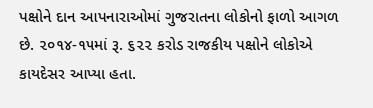પક્ષોને દાન આપનારાઓમાં ગુજરાતના લોકોનો ફાળો આગળ છે. ૨૦૧૪-૧૫માં રૂ. ૬૨૨ કરોડ રાજકીય પક્ષોને લોકોએ કાયદેસર આપ્યા હતા.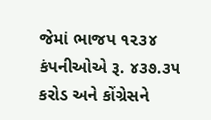જેમાં ભાજપ ૧૨૩૪ કંપનીઓએ રૂ. ૪૩૭.૩૫ કરોડ અને કોંગ્રેસને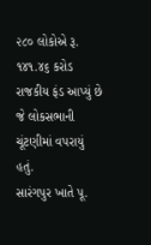૨૮૦ લોકોએ રૂ. ૧૪૧.૪૬ કરોડ રાજકીય ફંડ આપ્યું છે જે લોકસભાની ચૂંટણીમાં વપરાયું હતું.
સારંગપુર ખાતે પૂ.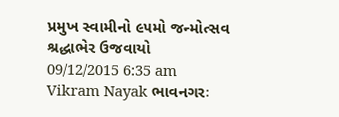પ્રમુખ સ્વામીનો ૯૫મો જન્મોત્સવ શ્રદ્ધાભેર ઉજવાયો 09/12/2015 6:35 am Vikram Nayak ભાવનગરઃ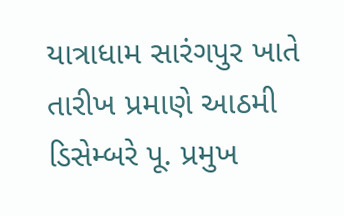યાત્રાધામ સારંગપુર ખાતે તારીખ પ્રમાણે આઠમી ડિસેમ્બરે પૂ. પ્રમુખ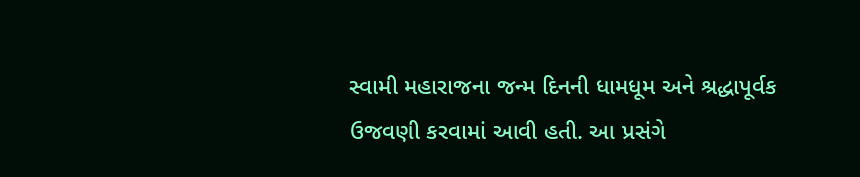સ્વામી મહારાજના જન્મ દિનની ધામધૂમ અને શ્રદ્ધાપૂર્વક ઉજવણી કરવામાં આવી હતી. આ પ્રસંગે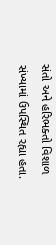સંતો અને હરિભક્તો વિશાળ સંખ્યામાં ઉપસ્થિત રહ્યા હતા.